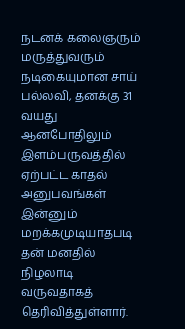நடனக் கலைஞரும் மருத்துவரும் நடிகையுமான சாய் பல்லவி, தனக்கு 31 வயது ஆனபோதிலும் இளம்பருவத்தில் ஏற்பட்ட காதல் அனுபவங்கள் இன்னும் மறக்கமுடியாதபடி தன் மனதில் நிழலாடி வருவதாகத் தெரிவித்துள்ளார்.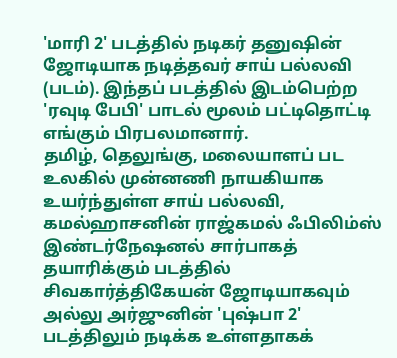'மாரி 2' படத்தில் நடிகர் தனுஷின் ஜோடியாக நடித்தவர் சாய் பல்லவி (படம்). இந்தப் படத்தில் இடம்பெற்ற 'ரவுடி பேபி' பாடல் மூலம் பட்டிதொட்டி எங்கும் பிரபலமானார்.
தமிழ், தெலுங்கு, மலையாளப் பட உலகில் முன்னணி நாயகியாக உயர்ந்துள்ள சாய் பல்லவி, கமல்ஹாசனின் ராஜ்கமல் ஃபிலிம்ஸ் இண்டர்நேஷனல் சார்பாகத் தயாரிக்கும் படத்தில் சிவகார்த்திகேயன் ஜோடியாகவும் அல்லு அர்ஜுனின் 'புஷ்பா 2' படத்திலும் நடிக்க உள்ளதாகக்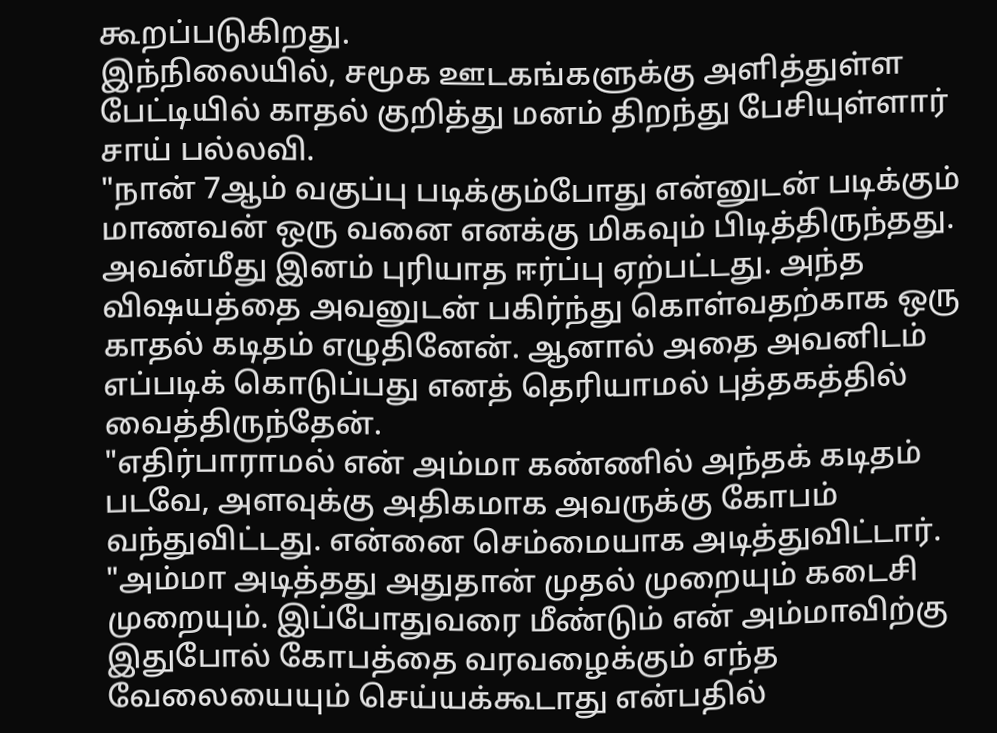கூறப்படுகிறது.
இந்நிலையில், சமூக ஊடகங்களுக்கு அளித்துள்ள பேட்டியில் காதல் குறித்து மனம் திறந்து பேசியுள்ளார் சாய் பல்லவி.
"நான் 7ஆம் வகுப்பு படிக்கும்போது என்னுடன் படிக்கும் மாணவன் ஒரு வனை எனக்கு மிகவும் பிடித்திருந்தது. அவன்மீது இனம் புரியாத ஈர்ப்பு ஏற்பட்டது. அந்த விஷயத்தை அவனுடன் பகிர்ந்து கொள்வதற்காக ஒரு காதல் கடிதம் எழுதினேன். ஆனால் அதை அவனிடம் எப்படிக் கொடுப்பது எனத் தெரியாமல் புத்தகத்தில் வைத்திருந்தேன்.
"எதிர்பாராமல் என் அம்மா கண்ணில் அந்தக் கடிதம் படவே, அளவுக்கு அதிகமாக அவருக்கு கோபம் வந்துவிட்டது. என்னை செம்மையாக அடித்துவிட்டார்.
"அம்மா அடித்தது அதுதான் முதல் முறையும் கடைசி முறையும். இப்போதுவரை மீண்டும் என் அம்மாவிற்கு இதுபோல் கோபத்தை வரவழைக்கும் எந்த வேலையையும் செய்யக்கூடாது என்பதில்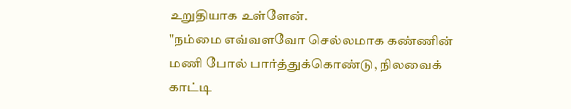உறுதியாக உள்ளேன்.
"நம்மை எவ்வளவோ செல்லமாக கண்ணின் மணி போல் பார்த்துக்கொண்டு, நிலவைக் காட்டி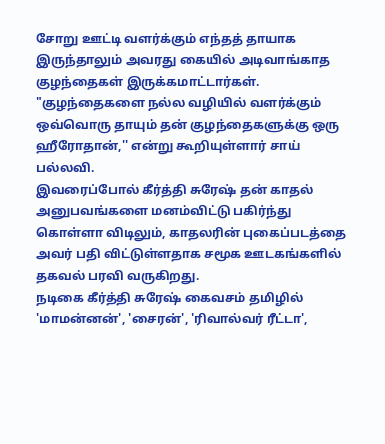சோறு ஊட்டி வளர்க்கும் எந்தத் தாயாக இருந்தாலும் அவரது கையில் அடிவாங்காத குழந்தைகள் இருக்கமாட்டார்கள்.
"குழந்தைகளை நல்ல வழியில் வளர்க்கும் ஒவ்வொரு தாயும் தன் குழந்தைகளுக்கு ஒரு ஹீரோதான்,'' என்று கூறியுள்ளார் சாய் பல்லவி.
இவரைப்போல் கீர்த்தி சுரேஷ் தன் காதல் அனுபவங்களை மனம்விட்டு பகிர்ந்து கொள்ளா விடிலும், காதலரின் புகைப்படத்தை அவர் பதி விட்டுள்ளதாக சமூக ஊடகங்களில் தகவல் பரவி வருகிறது.
நடிகை கீர்த்தி சுரேஷ் கைவசம் தமிழில் 'மாமன்னன்', 'சைரன்', 'ரிவால்வர் ரீட்டா',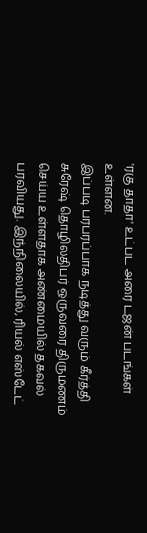'ரகு தாதா' உட்பட அரை டஜன் படங்கள் உள்ளன.
இப்படி பரபரப்பாக நடித்து வரும் கீர்த்தி சுரேஷ் தொழிலதிபர் ஒருவரை திருமணம் செய்ய உள்ளதாக அண்மையில் தகவல் பரவியது. இந்நிலையில், ரியல் எஸ்டேட்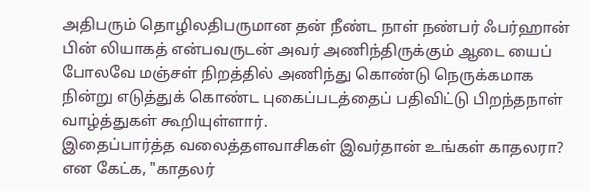அதிபரும் தொழிலதிபருமான தன் நீண்ட நாள் நண்பர் ஃபர்ஹான் பின் லியாகத் என்பவருடன் அவர் அணிந்திருக்கும் ஆடை யைப் போலவே மஞ்சள் நிறத்தில் அணிந்து கொண்டு நெருக்கமாக நின்று எடுத்துக் கொண்ட புகைப்படத்தைப் பதிவிட்டு பிறந்தநாள் வாழ்த்துகள் கூறியுள்ளார்.
இதைப்பார்த்த வலைத்தளவாசிகள் இவர்தான் உங்கள் காதலரா? என கேட்க, "காதலர்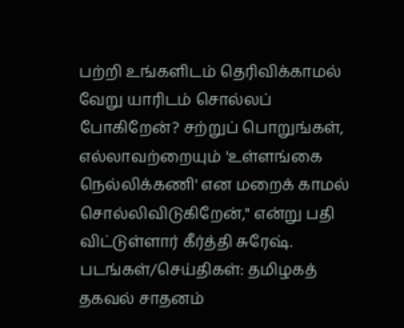பற்றி உங்களிடம் தெரிவிக்காமல் வேறு யாரிடம் சொல்லப் போகிறேன்? சற்றுப் பொறுங்கள், எல்லாவற்றையும் 'உள்ளங்கை நெல்லிக்கணி' என மறைக் காமல் சொல்லிவிடுகிறேன்," என்று பதி விட்டுள்ளார் கீர்த்தி சுரேஷ்.
படங்கள்/செய்திகள்: தமிழகத் தகவல் சாதனம்